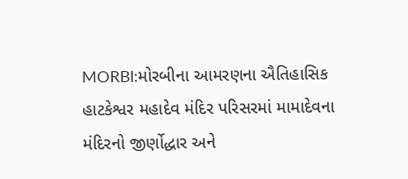MORBI:મોરબીના આમરણના ઐતિહાસિક હાટકેશ્વર મહાદેવ મંદિર પરિસરમાં મામાદેવના મંદિરનો જીર્ણોદ્ધાર અને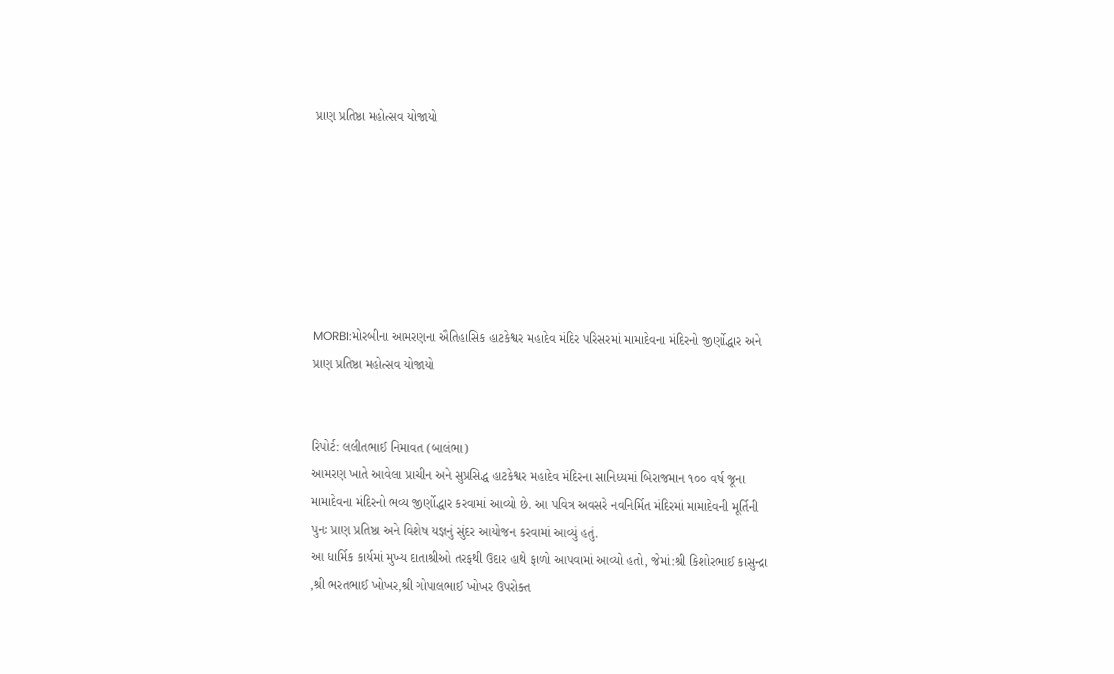પ્રાણ પ્રતિષ્ઠા મહોત્સવ યોજાયો







MORBI:મોરબીના આમરણના ઐતિહાસિક હાટકેશ્વર મહાદેવ મંદિર પરિસરમાં મામાદેવના મંદિરનો જીર્ણોદ્ધાર અને પ્રાણ પ્રતિષ્ઠા મહોત્સવ યોજાયો


રિપોર્ટ: લલીતભાઈ નિમાવત (બાલંભા)
આમરણ ખાતે આવેલા પ્રાચીન અને સુપ્રસિદ્ધ હાટકેશ્વર મહાદેવ મંદિરના સાનિધ્યમાં બિરાજમાન ૧૦૦ વર્ષ જૂના મામાદેવના મંદિરનો ભવ્ય જીર્ણોદ્ધાર કરવામાં આવ્યો છે. આ પવિત્ર અવસરે નવનિર્મિત મંદિરમાં મામાદેવની મૂર્તિની પુનઃ પ્રાણ પ્રતિષ્ઠા અને વિશેષ યજ્ઞનું સુંદર આયોજન કરવામાં આવ્યું હતું.
આ ધાર્મિક કાર્યમાં મુખ્ય દાતાશ્રીઓ તરફથી ઉદાર હાથે ફાળો આપવામાં આવ્યો હતો, જેમાં:શ્રી કિશોરભાઈ કાસુન્દ્રા ,શ્રી ભરતભાઈ ખોખર,શ્રી ગોપાલભાઈ ખોખર ઉપરોક્ત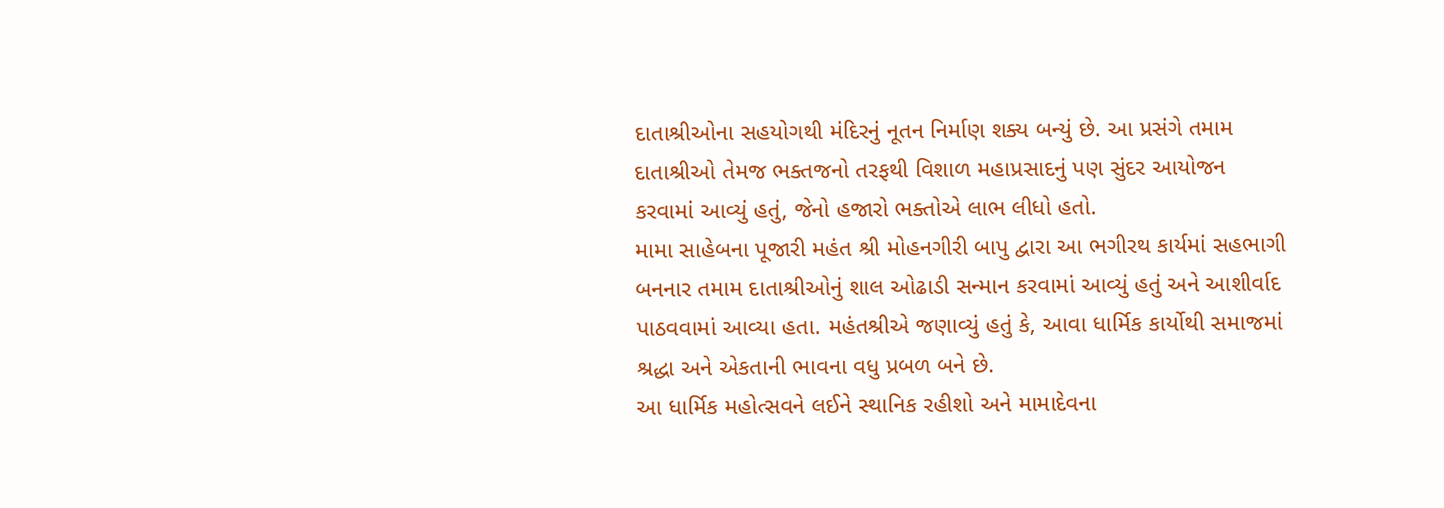દાતાશ્રીઓના સહયોગથી મંદિરનું નૂતન નિર્માણ શક્ય બન્યું છે. આ પ્રસંગે તમામ દાતાશ્રીઓ તેમજ ભક્તજનો તરફથી વિશાળ મહાપ્રસાદનું પણ સુંદર આયોજન કરવામાં આવ્યું હતું, જેનો હજારો ભક્તોએ લાભ લીધો હતો.
મામા સાહેબના પૂજારી મહંત શ્રી મોહનગીરી બાપુ દ્વારા આ ભગીરથ કાર્યમાં સહભાગી બનનાર તમામ દાતાશ્રીઓનું શાલ ઓઢાડી સન્માન કરવામાં આવ્યું હતું અને આશીર્વાદ પાઠવવામાં આવ્યા હતા. મહંતશ્રીએ જણાવ્યું હતું કે, આવા ધાર્મિક કાર્યોથી સમાજમાં શ્રદ્ધા અને એકતાની ભાવના વધુ પ્રબળ બને છે.
આ ધાર્મિક મહોત્સવને લઈને સ્થાનિક રહીશો અને મામાદેવના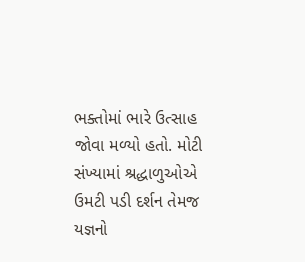ભક્તોમાં ભારે ઉત્સાહ જોવા મળ્યો હતો. મોટી સંખ્યામાં શ્રદ્ધાળુઓએ ઉમટી પડી દર્શન તેમજ યજ્ઞનો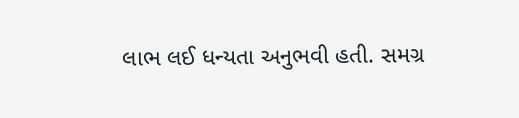લાભ લઈ ધન્યતા અનુભવી હતી. સમગ્ર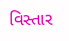વિસ્તાર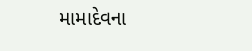મામાદેવના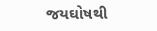જયઘોષથી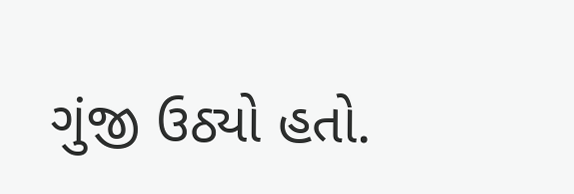ગુંજી ઉઠ્યો હતો.